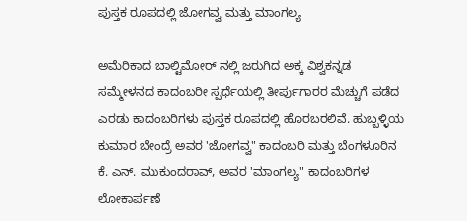ಪುಸ್ತಕ ರೂಪದಲ್ಲಿ ಜೋಗವ್ವ ಮತ್ತು ಮಾಂಗಲ್ಯ

ಅಮೆರಿಕಾದ ಬಾಲ್ಟಿಮೋರ್ ನಲ್ಲಿ ಜರುಗಿದ ಅಕ್ಕ ವಿಶ್ವಕನ್ನಡ ಸಮ್ಮೇಳನದ ಕಾದಂಬರೀ ಸ್ಪರ್ಧೆಯಲ್ಲಿ ತೀರ್ಪುಗಾರರ ಮೆಚ್ಚುಗೆ ಪಡೆದ ಎರಡು ಕಾದಂಬರಿಗಳು ಪುಸ್ತಕ ರೂಪದಲ್ಲಿ ಹೊರಬರಲಿವೆ. ಹುಬ್ಬಳ್ಳಿಯ ಕುಮಾರ ಬೇಂದ್ರೆ ಅವರ 'ಜೋಗವ್ವ" ಕಾದಂಬರಿ ಮತ್ತು ಬೆಂಗಳೂರಿನ ಕೆ. ಎನ್. ಮುಕುಂದರಾವ್, ಅವರ 'ಮಾಂಗಲ್ಯ" ಕಾದಂಬರಿಗಳ ಲೋಕಾರ್ಪಣೆ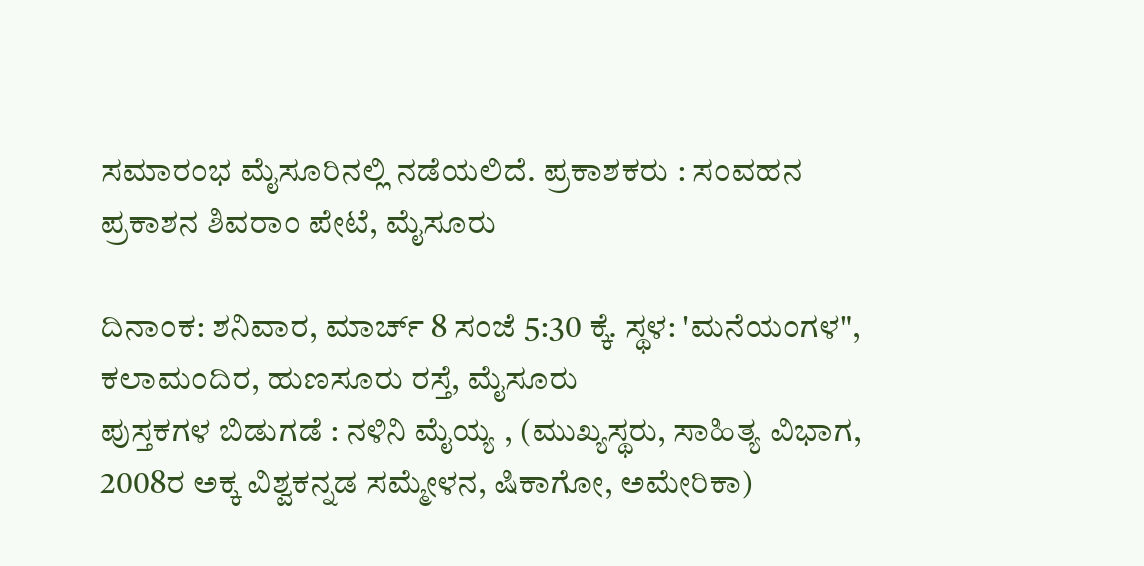ಸಮಾರಂಭ ಮೈಸೂರಿನಲ್ಲಿ ನಡೆಯಲಿದೆ. ಪ್ರಕಾಶಕರು : ಸಂವಹನ ಪ್ರಕಾಶನ ಶಿವರಾಂ ಪೇಟೆ, ಮೈಸೂರು

ದಿನಾಂಕ: ಶನಿವಾರ, ಮಾರ್ಚ್ 8 ಸಂಜೆ 5:30 ಕ್ಕೆ. ಸ್ಥಳ: 'ಮನೆಯಂಗಳ", ಕಲಾಮಂದಿರ, ಹುಣಸೂರು ರಸ್ತೆ, ಮೈಸೂರು
ಪುಸ್ತಕಗಳ ಬಿಡುಗಡೆ : ನಳಿನಿ ಮೈಯ್ಯ , (ಮುಖ್ಯಸ್ಥರು, ಸಾಹಿತ್ಯ ವಿಭಾಗ, 2008ರ ಅಕ್ಕ ವಿಶ್ವಕನ್ನಡ ಸಮ್ಮೇಳನ, ಷಿಕಾಗೋ, ಅಮೇರಿಕಾ)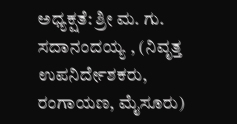ಅಧ್ಯಕ್ಷತೆ: ಶ್ರೀ ಮ. ಗು. ಸದಾನಂದಯ್ಯ , (ನಿವೃತ್ತ ಉಪನಿರ್ದೇಶಕರು, ರಂಗಾಯಣ, ಮೈಸೂರು)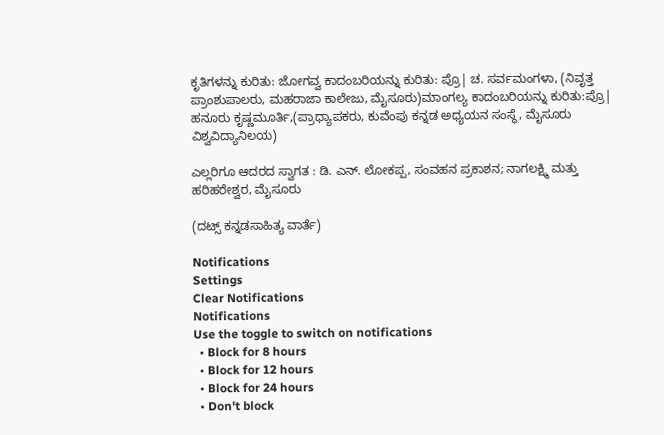ಕೃತಿಗಳನ್ನು ಕುರಿತು: ಜೋಗವ್ವ ಕಾದಂಬರಿಯನ್ನು ಕುರಿತು: ಪ್ರೊ| ಚ. ಸರ್ವಮಂಗಳಾ, (ನಿವೃತ್ತ ಪ್ರಾಂಶುಪಾಲರು, ಮಹರಾಜಾ ಕಾಲೇಜು, ಮೈಸೂರು)ಮಾಂಗಲ್ಯ ಕಾದಂಬರಿಯನ್ನು ಕುರಿತು:ಪ್ರೊ| ಹನೂರು ಕೃಷ್ಣಮೂರ್ತಿ,(ಪ್ರಾಧ್ಯಾಪಕರು, ಕುವೆಂಪು ಕನ್ನಡ ಅಧ್ಯಯನ ಸಂಸ್ಥೆ, ಮೈಸೂರು ವಿಶ್ವವಿದ್ಯಾನಿಲಯ)

ಎಲ್ಲರಿಗೂ ಆದರದ ಸ್ವಾಗತ : ಡಿ. ಎನ್. ಲೋಕಪ್ಪ, ಸಂವಹನ ಪ್ರಕಾಶನ; ನಾಗಲಕ್ಷ್ಮಿ ಮತ್ತು ಹರಿಹರೇಶ್ವರ, ಮೈಸೂರು

(ದಟ್ಸ್ ಕನ್ನಡಸಾಹಿತ್ಯ ವಾರ್ತೆ)

Notifications
Settings
Clear Notifications
Notifications
Use the toggle to switch on notifications
  • Block for 8 hours
  • Block for 12 hours
  • Block for 24 hours
  • Don't block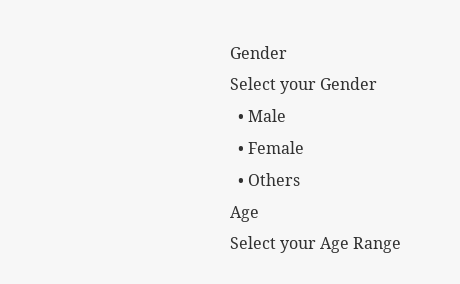Gender
Select your Gender
  • Male
  • Female
  • Others
Age
Select your Age Range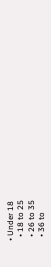• Under 18
  • 18 to 25
  • 26 to 35
  • 36 to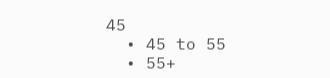45
  • 45 to 55
  • 55+